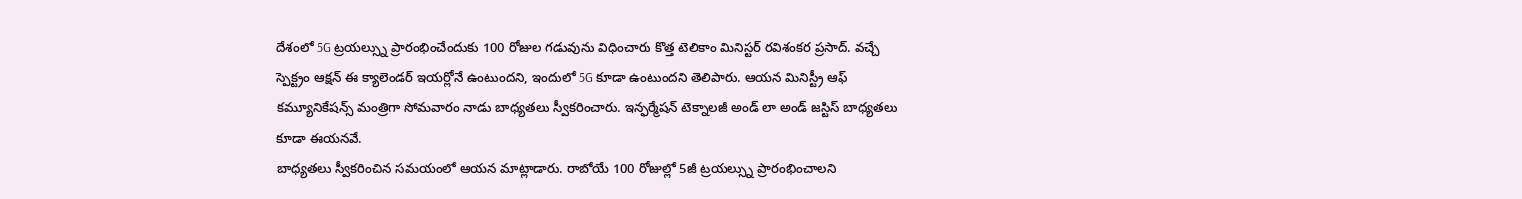దేశంలో 5G ట్రయల్స్ను ప్రారంభించేందుకు 100 రోజుల గడువును విధించారు కొత్త టెలికాం మినిస్టర్ రవిశంకర ప్రసాద్. వచ్చే స్పెక్ట్రం ఆక్షన్ ఈ క్యాలెండర్ ఇయర్లోనే ఉంటుందని, ఇందులో 5G కూడా ఉంటుందని తెలిపారు. ఆయన మినిస్ట్రీ ఆఫ్ కమ్యూనికేషన్స్ మంత్రిగా సోమవారం నాడు బాధ్యతలు స్వీకరించారు. ఇన్ఫర్మేషన్ టెక్నాలజీ అండ్ లా అండ్ జస్టిస్ బాధ్యతలు కూడా ఈయనవే.
బాధ్యతలు స్వీకరించిన సమయంలో ఆయన మాట్లాడారు. రాబోయే 100 రోజుల్లో 5జీ ట్రయల్స్ను ప్రారంభించాలని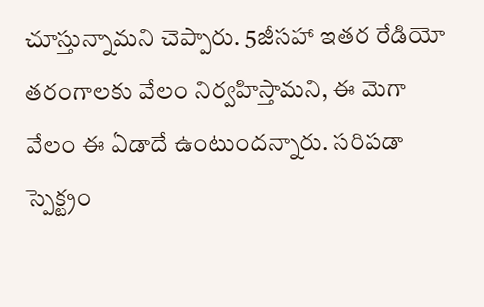చూస్తున్నామని చెప్పారు. 5జీసహా ఇతర రేడియో తరంగాలకు వేలం నిర్వహిస్తామని, ఈ మెగా వేలం ఈ ఏడాదే ఉంటుందన్నారు. సరిపడా స్పెక్ట్రం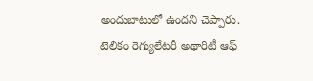అందుబాటులో ఉందని చెప్పారు. టెలికం రెగ్యులేటరీ అథారిటీ ఆఫ్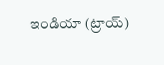ఇండియా (ట్రాయ్)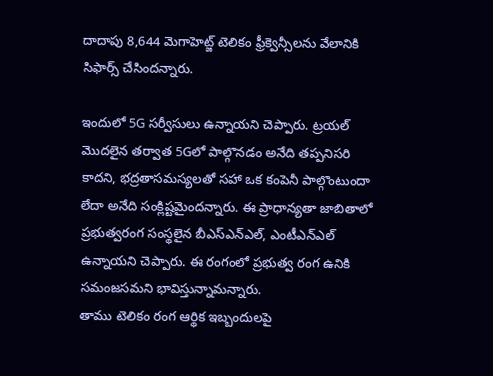దాదాపు 8,644 మెగాహెట్జ్ టెలికం ఫ్రీక్వెన్సీలను వేలానికి సిఫార్స్ చేసిందన్నారు.

ఇందులో 5G సర్వీసులు ఉన్నాయని చెప్పారు. ట్రయల్ మొదలైన తర్వాత 5Gలో పాల్గొనడం అనేది తప్పనిసరి కాదని, భద్రతాసమస్యలతో సహా ఒక కంపెనీ పాల్గొంటుందా లేదా అనేది సంక్లిష్టమైందన్నారు. ఈ ప్రాధాన్యతా జాబితాలో ప్రభుత్వరంగ సంస్థలైన బీఎస్ఎన్ఎల్, ఎంటీఎన్ఎల్ ఉన్నాయని చెప్పారు. ఈ రంగంలో ప్రభుత్వ రంగ ఉనికి సమంజసమని భావిస్తున్నామన్నారు.
తాము టెలికం రంగ ఆర్థిక ఇబ్బందులపై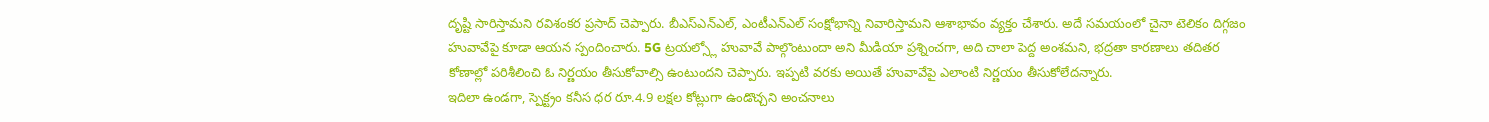దృష్టి సారిస్తామని రవిశంకర ప్రసాద్ చెప్పారు. బీఎస్ఎన్ఎల్, ఎంటీఎన్ఎల్ సంక్షోభాన్ని నివారిస్తామని ఆశాభావం వ్యక్తం చేశారు. అదే సమయంలో చైనా టెలికం దిగ్గజం హువావేపై కూడా ఆయన స్పందించారు. 5G ట్రయల్స్లో హువావే పాల్గొంటుందా అని మీడియా ప్రశ్నించగా, అది చాలా పెద్ద అంశమని, భద్రతా కారణాలు తదితర కోణాల్లో పరిశీలించి ఓ నిర్ణయం తీసుకోవాల్సి ఉంటుందని చెప్పారు. ఇప్పటి వరకు అయితే హువావేపై ఎలాంటి నిర్ణయం తీసుకోలేదన్నారు.
ఇదిలా ఉండగా, స్పెక్ట్రం కనీస ధర రూ.4.9 లక్షల కోట్లుగా ఉండొచ్చని అంచనాలు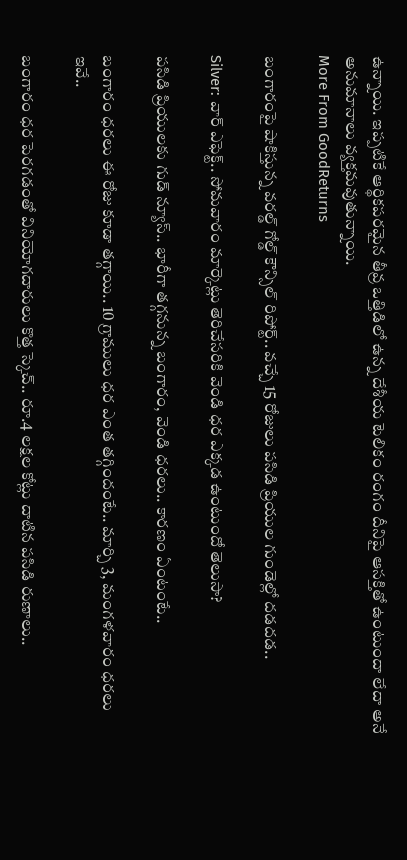ఉన్నాయి. ఇప్పటికే ఆర్థికపరమైన తీవ్ర ఒత్తిడిలో ఉన్న దేశీయ టెలికం రంగం దీనిపై ఆసక్తితో ఉంటుందా లేదా అనే అనుమానాలు వ్యక్తమవుతున్నాయి.
More From GoodReturns

బంగారంపై షాకిస్తున్న వరల్డ్ గోల్డ్ కౌన్సిల్ రిపోర్ట్.. వచ్చే 15 రోజులు పసిడి ప్రియుల గుండెల్లో దడదడ..

Silver: వార్ ఎఫెక్ట్.. సోమవారం మార్కెట్లు తెరిచేసరికి వెండి ధర ఎక్కడ ఉంటుందో తెలుసా?

పసిడి ప్రియులకు గుడ్ న్యూస్.. భారీగా తగ్గనున్న బంగారం, వెండి ధరలు.. కారణం ఏంటంటే..

బంగారం ధరలు ఈ రోజు కూడా తగ్గాయి.. 10 గ్రాములు ధర ఎంత తగ్గిందంటే.. మార్చి 3, మంగళవారం ధరలు ఇవే..

బంగారం ధర పెరగడంతో వినియోగదారులు కొత్త స్కెచ్.. రూ.4 లక్షల కోట్లు దాటిన పసిడి రుణాలు..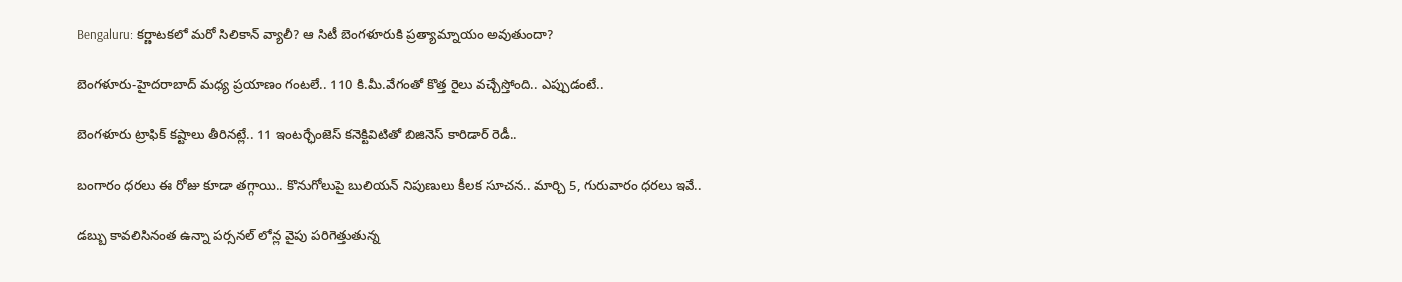Bengaluru: కర్ణాటకలో మరో సిలికాన్ వ్యాలీ? ఆ సిటీ బెంగళూరుకి ప్రత్యామ్నాయం అవుతుందా?

బెంగళూరు-హైదరాబాద్ మధ్య ప్రయాణం గంటలే.. 110 కి.మీ.వేగంతో కొత్త రైలు వచ్చేస్తోంది.. ఎప్పుడంటే..

బెంగళూరు ట్రాఫిక్ కష్టాలు తీరినట్లే.. 11 ఇంటర్ఛేంజెస్ కనెక్టివిటితో బిజినెస్ కారిడార్ రెడీ..

బంగారం ధరలు ఈ రోజు కూడా తగ్గాయి.. కొనుగోలుపై బులియన్ నిపుణులు కీలక సూచన.. మార్చి 5, గురువారం ధరలు ఇవే..

డబ్బు కావలిసినంత ఉన్నా పర్సనల్ లోన్ల వైపు పరిగెత్తుతున్న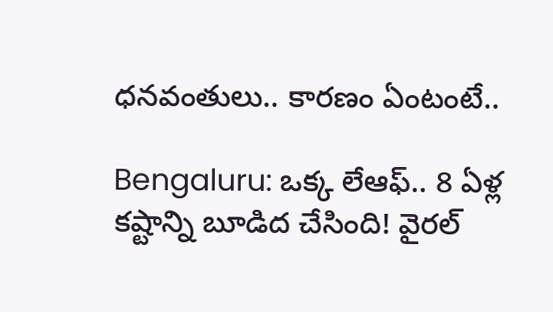ధనవంతులు.. కారణం ఏంటంటే..

Bengaluru: ఒక్క లేఆఫ్.. 8 ఏళ్ల కష్టాన్ని బూడిద చేసింది! వైరల్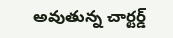అవుతున్న చార్టర్డ్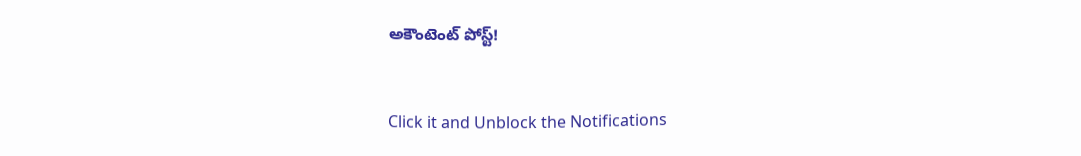అకౌంటెంట్ పోస్ట్!



Click it and Unblock the Notifications